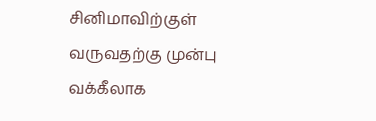சினிமாவிற்குள் வருவதற்கு முன்பு வக்கீலாக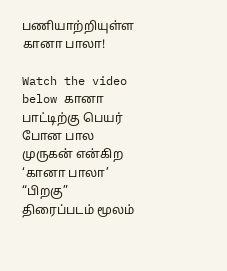பணியாற்றியுள்ள கானா பாலா!

Watch the video below கானா பாட்டிற்கு பெயர் போன பால முருகன் என்கிற ‘கானா பாலா’ “பிறகு” திரைப்படம் மூலம்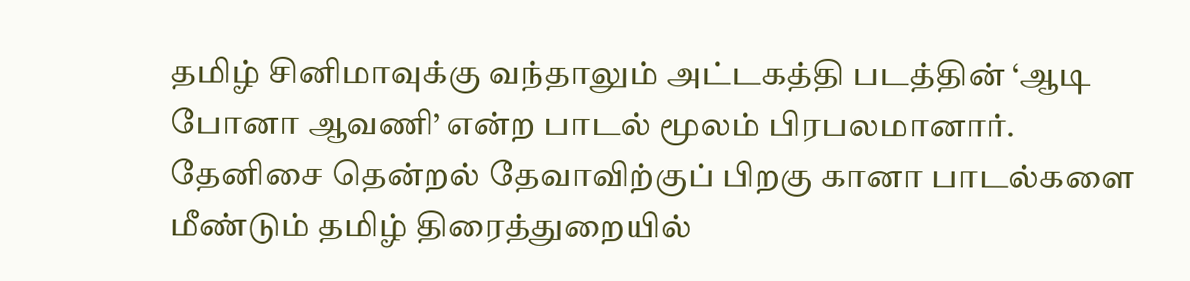தமிழ் சினிமாவுக்கு வந்தாலும் அட்டகத்தி படத்தின் ‘ஆடி போனா ஆவணி’ என்ற பாடல் மூலம் பிரபலமானார். தேனிசை தென்றல் தேவாவிற்குப் பிறகு கானா பாடல்களை மீண்டும் தமிழ் திரைத்துறையில்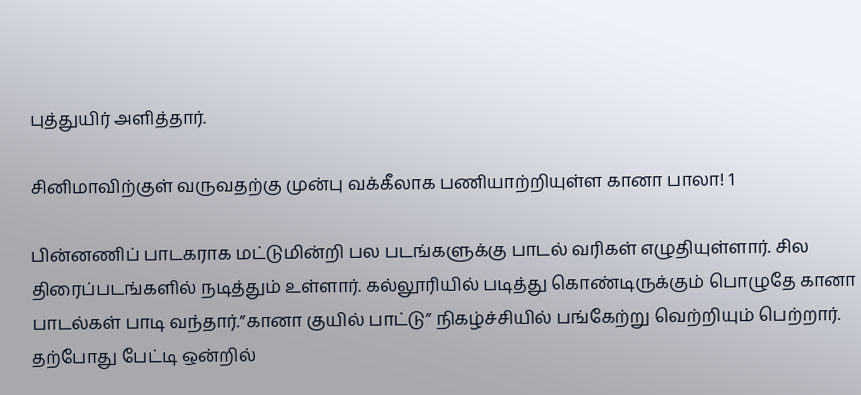புத்துயிர் அளித்தார்.

சினிமாவிற்குள் வருவதற்கு முன்பு வக்கீலாக பணியாற்றியுள்ள கானா பாலா! 1

பின்னணிப் பாடகராக மட்டுமின்றி பல படங்களுக்கு பாடல் வரிகள் எழுதியுள்ளார். சில திரைப்படங்களில் நடித்தும் உள்ளார். கல்லூரியில் படித்து கொண்டிருக்கும் பொழுதே கானா பாடல்கள் பாடி வந்தார்.”கானா குயில் பாட்டு” நிகழ்ச்சியில் பங்கேற்று வெற்றியும் பெற்றார். தற்போது பேட்டி ஒன்றில்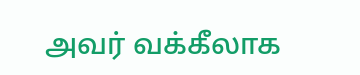அவர் வக்கீலாக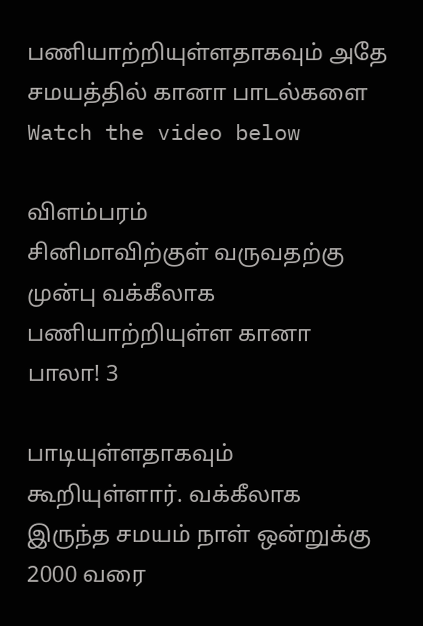பணியாற்றியுள்ளதாகவும் அதே சமயத்தில் கானா பாடல்களை Watch the video below

விளம்பரம்
சினிமாவிற்குள் வருவதற்கு முன்பு வக்கீலாக பணியாற்றியுள்ள கானா பாலா! 3

பாடியுள்ளதாகவும் கூறியுள்ளார். வக்கீலாக இருந்த சமயம் நாள் ஒன்றுக்கு 2000 வரை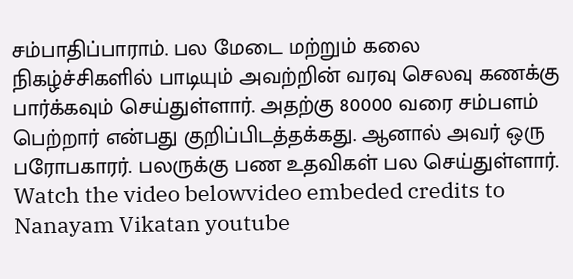சம்பாதிப்பாராம். பல மேடை மற்றும் கலை நிகழ்ச்சிகளில் பாடியும் அவற்றின் வரவு செலவு கணக்கு பார்க்கவும் செய்துள்ளார். அதற்கு 80000 வரை சம்பளம் பெற்றார் என்பது குறிப்பிடத்தக்கது. ஆனால் அவர் ஒரு பரோபகாரர். பலருக்கு பண உதவிகள் பல செய்துள்ளார். Watch the video belowvideo embeded credits to Nanayam Vikatan youtube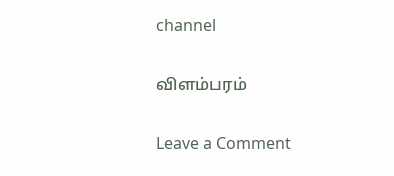channel

விளம்பரம்

Leave a Comment